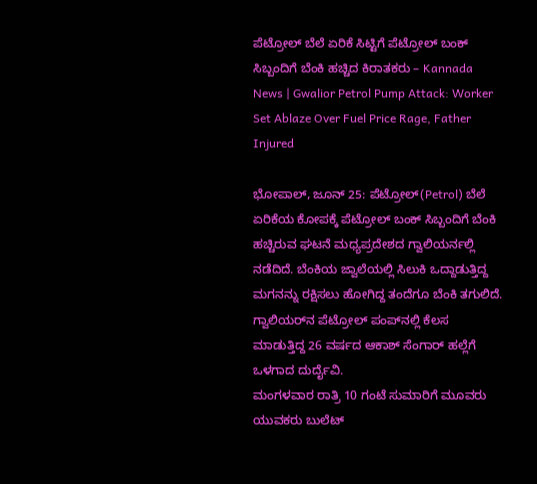ಪೆಟ್ರೋಲ್ ಬೆಲೆ ಏರಿಕೆ ಸಿಟ್ಟಿಗೆ ಪೆಟ್ರೋಲ್ ಬಂಕ್ ಸಿಬ್ಬಂದಿಗೆ ಬೆಂಕಿ ಹಚ್ಚಿದ ಕಿರಾತಕರು – Kannada News | Gwalior Petrol Pump Attack: Worker Set Ablaze Over Fuel Price Rage, Father Injured

ಭೋಪಾಲ್, ಜೂನ್ 25: ಪೆಟ್ರೋಲ್(Petrol) ಬೆಲೆ ಏರಿಕೆಯ ಕೋಪಕ್ಕೆ ಪೆಟ್ರೋಲ್ ಬಂಕ್ ಸಿಬ್ಬಂದಿಗೆ ಬೆಂಕಿ ಹಚ್ಚಿರುವ ಘಟನೆ ಮಧ್ಯಪ್ರದೇಶದ ಗ್ವಾಲಿಯರ್ನಲ್ಲಿ ನಡೆದಿದೆ. ಬೆಂಕಿಯ ಜ್ವಾಲೆಯಲ್ಲಿ ಸಿಲುಕಿ ಒದ್ದಾಡುತ್ತಿದ್ದ ಮಗನನ್ನು ರಕ್ಷಿಸಲು ಹೋಗಿದ್ದ ತಂದೆಗೂ ಬೆಂಕಿ ತಗುಲಿದೆ. ಗ್ವಾಲಿಯರ್‌ನ ಪೆಟ್ರೋಲ್ ಪಂಪ್‌ನಲ್ಲಿ ಕೆಲಸ ಮಾಡುತ್ತಿದ್ದ 26 ವರ್ಷದ ಆಕಾಶ್ ಸೆಂಗಾರ್ ಹಲ್ಲೆಗೆ ಒಳಗಾದ ದುರ್ದೈವಿ.
ಮಂಗಳವಾರ ರಾತ್ರಿ 10 ಗಂಟೆ ಸುಮಾರಿಗೆ ಮೂವರು ಯುವಕರು ಬುಲೆಟ್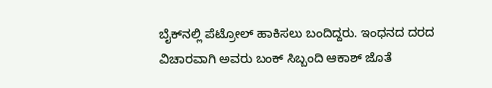ಬೈಕ್‌ನಲ್ಲಿ ಪೆಟ್ರೋಲ್ ಹಾಕಿಸಲು ಬಂದಿದ್ದರು. ಇಂಧನದ ದರದ ವಿಚಾರವಾಗಿ ಅವರು ಬಂಕ್ ಸಿಬ್ಬಂದಿ ಆಕಾಶ್ ಜೊತೆ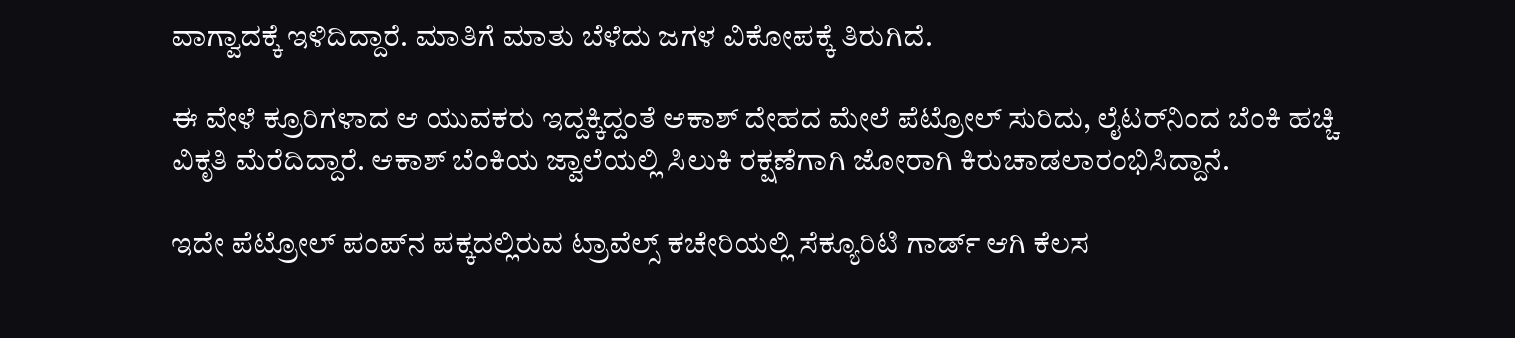ವಾಗ್ವಾದಕ್ಕೆ ಇಳಿದಿದ್ದಾರೆ. ಮಾತಿಗೆ ಮಾತು ಬೆಳೆದು ಜಗಳ ವಿಕೋಪಕ್ಕೆ ತಿರುಗಿದೆ.

ಈ ವೇಳೆ ಕ್ರೂರಿಗಳಾದ ಆ ಯುವಕರು ಇದ್ದಕ್ಕಿದ್ದಂತೆ ಆಕಾಶ್ ದೇಹದ ಮೇಲೆ ಪೆಟ್ರೋಲ್ ಸುರಿದು, ಲೈಟರ್‌ನಿಂದ ಬೆಂಕಿ ಹಚ್ಚಿ ವಿಕೃತಿ ಮೆರೆದಿದ್ದಾರೆ. ಆಕಾಶ್ ಬೆಂಕಿಯ ಜ್ವಾಲೆಯಲ್ಲಿ ಸಿಲುಕಿ ರಕ್ಷಣೆಗಾಗಿ ಜೋರಾಗಿ ಕಿರುಚಾಡಲಾರಂಭಿಸಿದ್ದಾನೆ.

ಇದೇ ಪೆಟ್ರೋಲ್ ಪಂಪ್‌ನ ಪಕ್ಕದಲ್ಲಿರುವ ಟ್ರಾವೆಲ್ಸ್ ಕಚೇರಿಯಲ್ಲಿ ಸೆಕ್ಯೂರಿಟಿ ಗಾರ್ಡ್ ಆಗಿ ಕೆಲಸ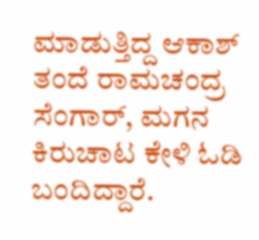ಮಾಡುತ್ತಿದ್ದ ಆಕಾಶ್ ತಂದೆ ರಾಮಚಂದ್ರ ಸೆಂಗಾರ್, ಮಗನ ಕಿರುಚಾಟ ಕೇಳಿ ಓಡಿ ಬಂದಿದ್ದಾರೆ.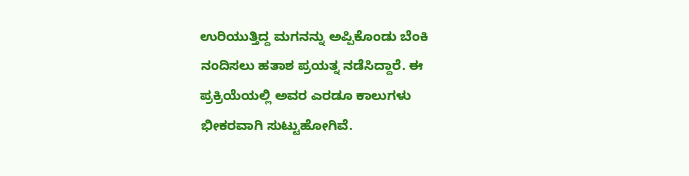ಉರಿಯುತ್ತಿದ್ದ ಮಗನನ್ನು ಅಪ್ಪಿಕೊಂಡು ಬೆಂಕಿ ನಂದಿಸಲು ಹತಾಶ ಪ್ರಯತ್ನ ನಡೆಸಿದ್ದಾರೆ. ಈ ಪ್ರಕ್ರಿಯೆಯಲ್ಲಿ ಅವರ ಎರಡೂ ಕಾಲುಗಳು ಭೀಕರವಾಗಿ ಸುಟ್ಟುಹೋಗಿವೆ.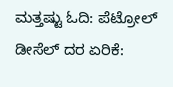ಮತ್ತಷ್ಟು ಓದಿ: ಪೆಟ್ರೋಲ್ ಡೀಸೆಲ್ ದರ ಏರಿಕೆ: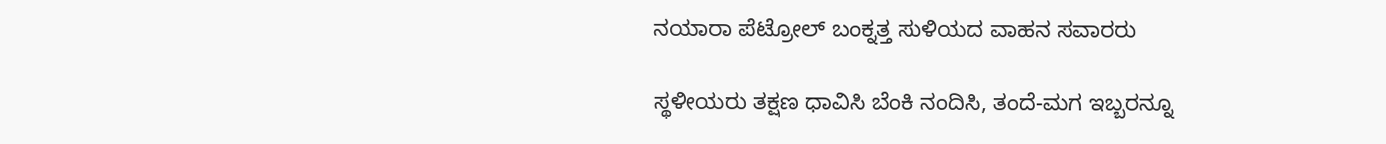ನಯಾರಾ ಪೆಟ್ರೋಲ್ ಬಂಕ್ನತ್ತ ಸುಳಿಯದ ವಾಹನ ಸವಾರರು

ಸ್ಥಳೀಯರು ತಕ್ಷಣ ಧಾವಿಸಿ ಬೆಂಕಿ ನಂದಿಸಿ, ತಂದೆ-ಮಗ ಇಬ್ಬರನ್ನೂ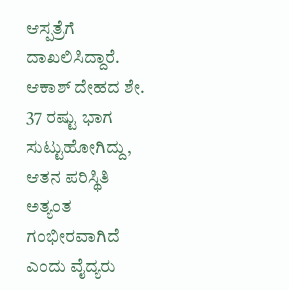ಆಸ್ಪತ್ರೆಗೆ ದಾಖಲಿಸಿದ್ದಾರೆ. ಆಕಾಶ್ ದೇಹದ ಶೇ. 37 ರಷ್ಟು ಭಾಗ ಸುಟ್ಟುಹೋಗಿದ್ದು, ಆತನ ಪರಿಸ್ಥಿತಿ ಅತ್ಯಂತ ಗಂಭೀರವಾಗಿದೆ ಎಂದು ವೈದ್ಯರು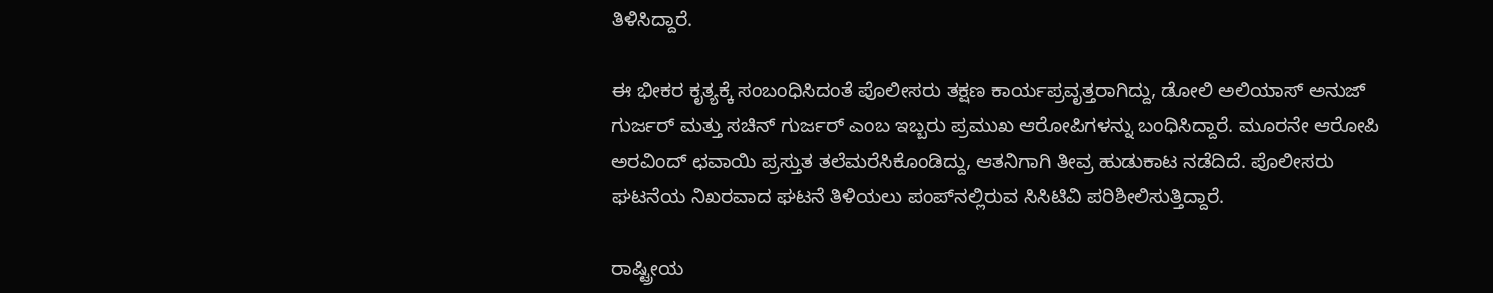ತಿಳಿಸಿದ್ದಾರೆ.

ಈ ಭೀಕರ ಕೃತ್ಯಕ್ಕೆ ಸಂಬಂಧಿಸಿದಂತೆ ಪೊಲೀಸರು ತಕ್ಷಣ ಕಾರ್ಯಪ್ರವೃತ್ತರಾಗಿದ್ದು, ಡೋಲಿ ಅಲಿಯಾಸ್ ಅನುಜ್ ಗುರ್ಜರ್ ಮತ್ತು ಸಚಿನ್ ಗುರ್ಜರ್ ಎಂಬ ಇಬ್ಬರು ಪ್ರಮುಖ ಆರೋಪಿಗಳನ್ನು ಬಂಧಿಸಿದ್ದಾರೆ. ಮೂರನೇ ಆರೋಪಿ ಅರವಿಂದ್ ಛವಾಯಿ ಪ್ರಸ್ತುತ ತಲೆಮರೆಸಿಕೊಂಡಿದ್ದು, ಆತನಿಗಾಗಿ ತೀವ್ರ ಹುಡುಕಾಟ ನಡೆದಿದೆ. ಪೊಲೀಸರು ಘಟನೆಯ ನಿಖರವಾದ ಘಟನೆ ತಿಳಿಯಲು ಪಂಪ್‌ನಲ್ಲಿರುವ ಸಿಸಿಟಿವಿ ಪರಿಶೀಲಿಸುತ್ತಿದ್ದಾರೆ.

ರಾಷ್ಟ್ರೀಯ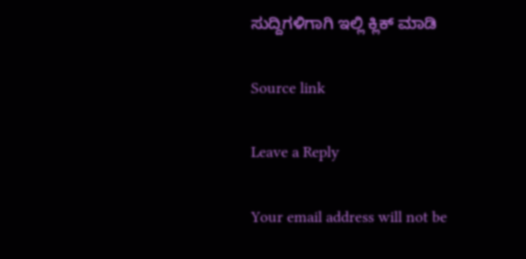ಸುದ್ದಿಗಳಿಗಾಗಿ ಇಲ್ಲಿ ಕ್ಲಿಕ್ ಮಾಡಿ

Source link

Leave a Reply

Your email address will not be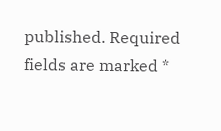published. Required fields are marked *